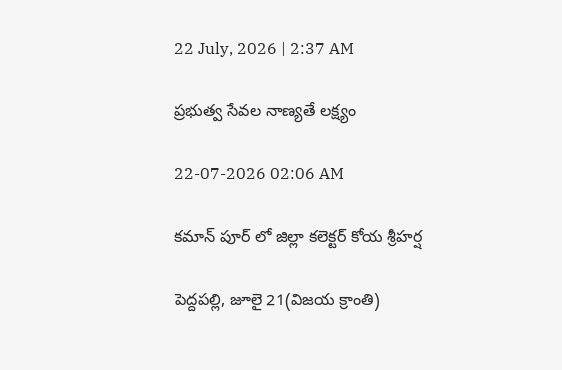22 July, 2026 | 2:37 AM

ప్రభుత్వ సేవల నాణ్యతే లక్ష్యం

22-07-2026 02:06 AM

కమాన్ పూర్ లో జిల్లా కలెక్టర్ కోయ శ్రీహర్ష

పెద్దపల్లి, జూలై 21(విజయ క్రాంతి)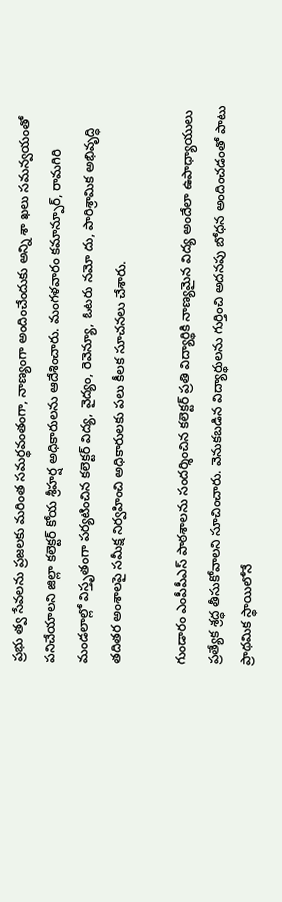ప్రభు త్వ సేవలను ప్రజలకు మరింత సమర్థవంతంగా, నాణ్యంగా అందించేందుకు అన్ని శా ఖలు సమన్వయంతో పనిచేయాలని జిల్లా కలెక్టర్ కోయ శ్రీహర్ష అధికారులను ఆదేశించారు. మంగళవారం కమాన్పూర్, రామగిరి మండలాల్లో విస్తృతంగా పర్యటించిన కలెక్టర్ విద్య, వైద్యం, రెవెన్యూ, ఓటరు నమో దు, పారిశ్రామిక అభివృద్ధి తదితర అంశాలపై సమీక్ష నిర్వహించి అధికారులకు పలు కీలక సూచనలు చేశారు.

గుండారం ఎంపీపీఎస్ పాఠశాలను సందర్శించిన కలెక్టర్ ప్రతి విద్యార్థికి నాణ్యమైన విద్య అందేలా ఉపాధ్యాయులు ప్రత్యేక శ్రద్ధ తీసుకోవాలని సూచించారు. వెనుకబడిన విద్యార్థులను గుర్తించి అదనపు బోధన అందించడంతో పాటు ప్రాథమిక స్థాయిలోనే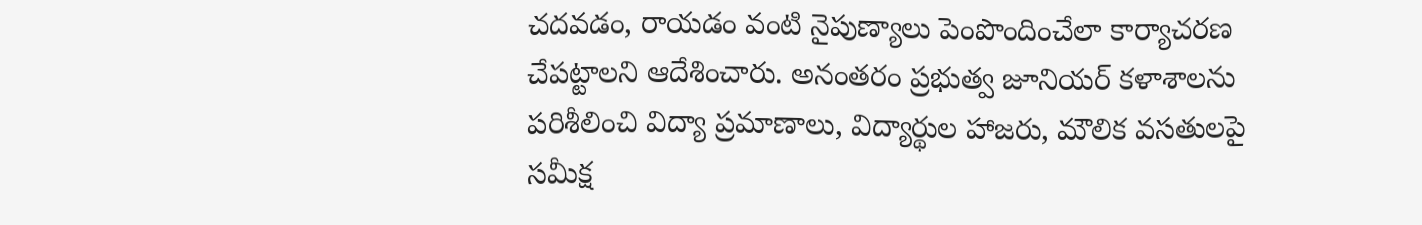చదవడం, రాయడం వంటి నైపుణ్యాలు పెంపొందించేలా కార్యాచరణ చేపట్టాలని ఆదేశించారు. అనంతరం ప్రభుత్వ జూనియర్ కళాశాలను పరిశీలించి విద్యా ప్రమాణాలు, విద్యార్థుల హాజరు, మౌలిక వసతులపై సమీక్ష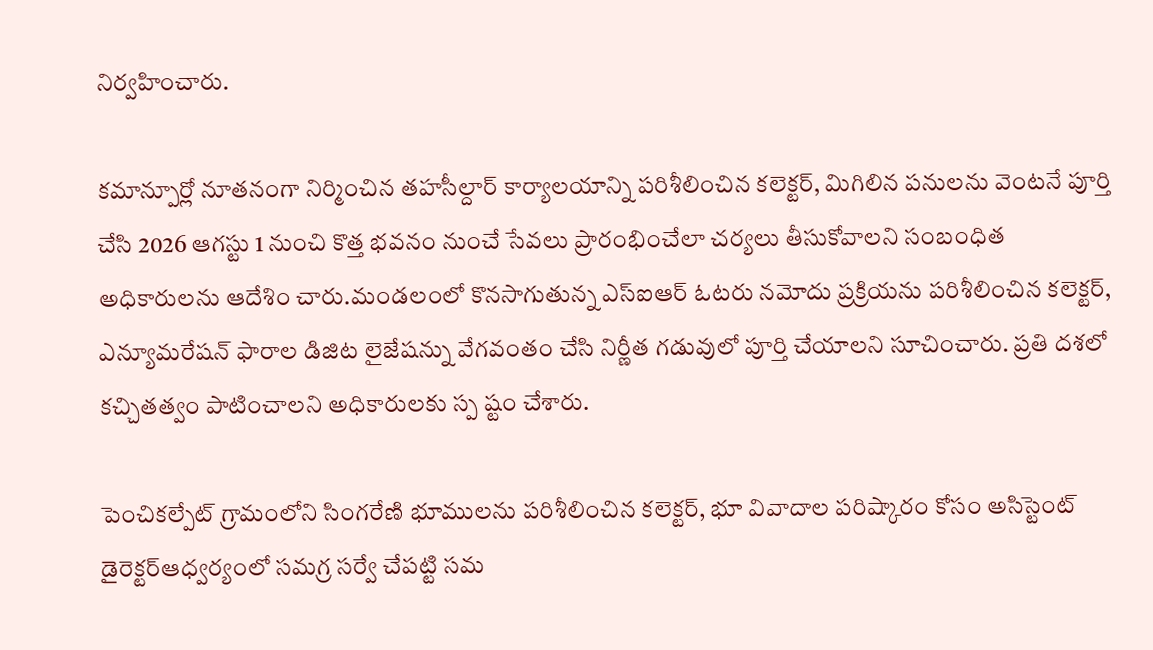నిర్వహించారు.

కమాన్పూర్లో నూతనంగా నిర్మించిన తహసీల్దార్ కార్యాలయాన్ని పరిశీలించిన కలెక్టర్, మిగిలిన పనులను వెంటనే పూర్తి చేసి 2026 ఆగస్టు 1 నుంచి కొత్త భవనం నుంచే సేవలు ప్రారంభించేలా చర్యలు తీసుకోవాలని సంబంధిత అధికారులను ఆదేశిం చారు.మండలంలో కొనసాగుతున్న ఎస్‌ఐఆర్ ఓటరు నమోదు ప్రక్రియను పరిశీలించిన కలెక్టర్, ఎన్యూమరేషన్ ఫారాల డిజిట లైజేషన్ను వేగవంతం చేసి నిర్ణీత గడువులో పూర్తి చేయాలని సూచించారు. ప్రతి దశలో కచ్చితత్వం పాటించాలని అధికారులకు స్ప ష్టం చేశారు.

పెంచికల్పేట్ గ్రామంలోని సింగరేణి భూములను పరిశీలించిన కలెక్టర్, భూ వివాదాల పరిష్కారం కోసం అసిస్టెంట్ డైరెక్టర్‌ఆధ్వర్యంలో సమగ్ర సర్వే చేపట్టి సమ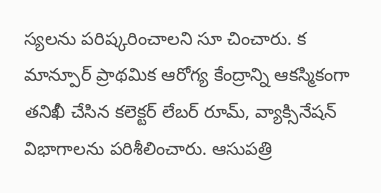స్యలను పరిష్కరించాలని సూ చించారు. క మాన్పూర్ ప్రాథమిక ఆరోగ్య కేంద్రాన్ని ఆకస్మికంగా తనిఖీ చేసిన కలెక్టర్ లేబర్ రూమ్, వ్యాక్సినేషన్ విభాగాలను పరిశీలించారు. ఆసుపత్రి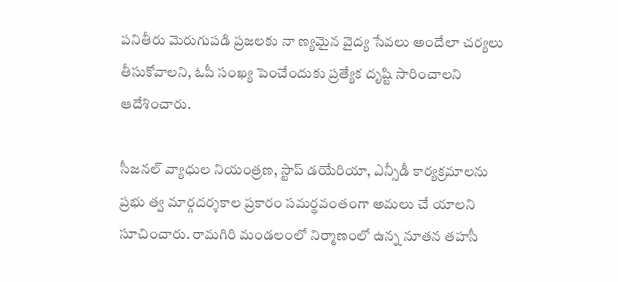పనితీరు మెరుగుపడి ప్రజలకు నా ణ్యమైన వైద్య సేవలు అందేలా చర్యలు తీసుకోవాలని, ఓపీ సంఖ్య పెంచేందుకు ప్రత్యేక దృష్టి సారించాలని ఆదేశించారు.

సీజనల్ వ్యాధుల నియంత్రణ, స్టాప్ డయేరియా, ఎన్సీడీ కార్యక్రమాలను ప్రభు త్వ మార్గదర్శకాల ప్రకారం సమర్థవంతంగా అమలు చే యాలని సూచించారు. రామగిరి మండలంలో నిర్మాణంలో ఉన్న నూతన తహసీ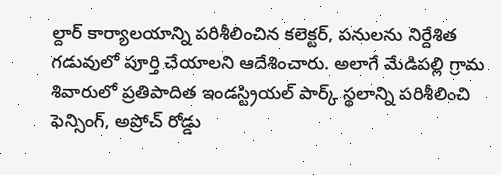ల్దార్ కార్యాలయాన్ని పరిశీలించిన కలెక్టర్, పనులను నిర్దేశిత గడువులో పూర్తి చేయాలని ఆదేశించారు. అలాగే మేడిపల్లి గ్రామ శివారులో ప్రతిపాదిత ఇండస్ట్రియల్ పార్క్ స్థలాన్ని పరిశీలించి ఫెన్సింగ్, అప్రోచ్ రోడ్డు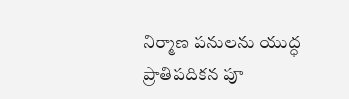నిర్మాణ పనులను యుద్ధ ప్రాతిపదికన పూ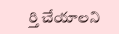ర్తి చేయాలని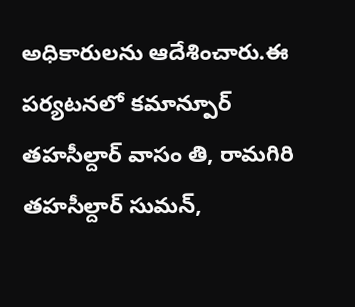అధికారులను ఆదేశించారు.ఈ పర్యటనలో కమాన్పూర్ తహసీల్దార్ వాసం తి, రామగిరి తహసీల్దార్ సుమన్,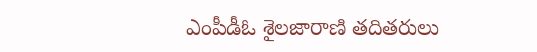ఎంపీడీఓ శైలజారాణి తదితరులు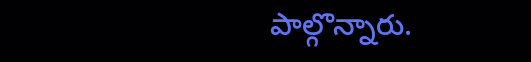పాల్గొన్నారు.